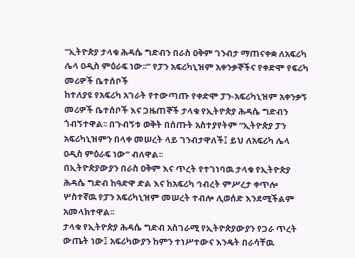“ኢትዮጵያ ታላቁ ሕዳሴ ግድብን በራስ ዐቅም ገንብታ ማጠናቀቋ ለአፍሪካ ሌላ ዐዲስ ምዕራፍ ነው፡፡” የፓን አፍሪካኒዝም አቀንቃኞችና የቀድሞ የፍሪካ መሪዎች ቤተሰቦች
ከተለያዩ የአፍሪካ አገራት የተውጣጡ የቀድሞ ፓን-አፍሪካኒዝም አቀንቃኝ መሪዎች ቤተሰቦች እና ጋዜጠኞች ታላቁ የኢትዮጵያ ሕዳሴ ግድብን ጎብኝተዋል፡፡ በጉብኝቱ ወቅት በሰጡት አስተያየትም “ኢትዮጵያ ፓን አፍሪካኒዝምን በላቀ መሠረት ላይ ገንብታዋለች፤ ይህ ለአፍሪካ ሌላ ዐዲስ ምዕራፍ ነው” ብለዋል፡፡
በኢትዮጵያውያን በራስ ዐቅም እና ጥረት የተገነባዉ ታላቁ የኢትዮጵያ ሕዳሴ ግድብ ከዓድዋ ድል እና ከአፍሪካ ኅብረት ምሥረታ ቀጥሎ ሦስተኛዉ የፓን አፍሪካኒዝም መሠረት ተብሎ ሊወሰድ እንደሚችልም አመላክተዋል፡፡
ታላቁ የኢትዮጵያ ሕዳሴ ግድብ አስገራሚ የኢትዮጵያውያን የጋራ ጥረት ውጤት ነው፤ አፍሪካውያን ከምን ተነሥተውና እንዴት በራሳቸዉ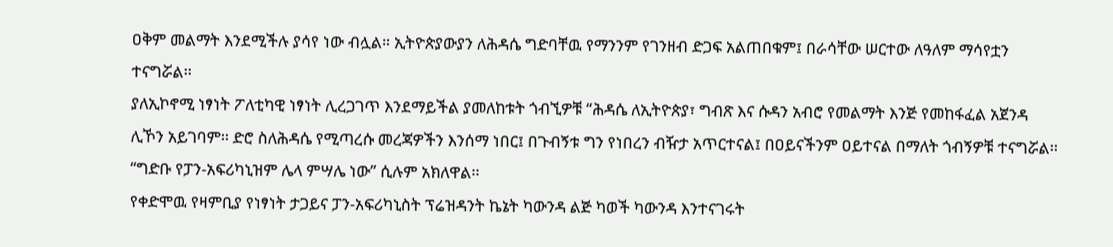ዐቅም መልማት እንደሚችሉ ያሳየ ነው ብሏል። ኢትዮጵያውያን ለሕዳሴ ግድባቸዉ የማንንም የገንዘብ ድጋፍ አልጠበቁም፤ በራሳቸው ሠርተው ለዓለም ማሳየቷን ተናግሯል፡፡
ያለኢኮኖሚ ነፃነት ፖለቲካዊ ነፃነት ሊረጋገጥ እንደማይችል ያመለከቱት ጎብኚዎቹ “ሕዳሴ ለኢትዮጵያ፣ ግብጽ እና ሱዳን አብሮ የመልማት እንጅ የመከፋፈል አጀንዳ ሊኾን አይገባም፡፡ ድሮ ስለሕዳሴ የሚጣረሱ መረጃዎችን እንሰማ ነበር፤ በጉብኝቱ ግን የነበረን ብዥታ አጥርተናል፤ በዐይናችንም ዐይተናል በማለት ጎብኝዎቹ ተናግሯል፡፡ “ግድቡ የፓን-አፍሪካኒዝም ሌላ ምሣሌ ነው” ሲሉም አክለዋል፡፡
የቀድሞዉ የዛምቢያ የነፃነት ታጋይና ፓን-አፍሪካኒስት ፕሬዝዳንት ኬኔት ካውንዳ ልጅ ካወች ካውንዳ እንተናገሩት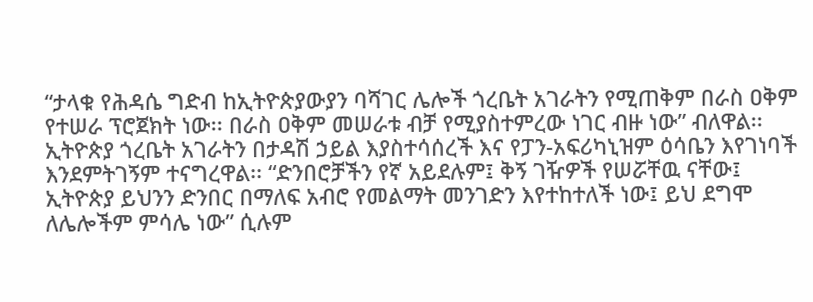“ታላቁ የሕዳሴ ግድብ ከኢትዮጵያውያን ባሻገር ሌሎች ጎረቤት አገራትን የሚጠቅም በራስ ዐቅም የተሠራ ፕሮጀክት ነው፡፡ በራስ ዐቅም መሠራቱ ብቻ የሚያስተምረው ነገር ብዙ ነው” ብለዋል፡፡
ኢትዮጵያ ጎረቤት አገራትን በታዳሽ ኃይል እያስተሳሰረች እና የፓን-አፍሪካኒዝም ዕሳቤን እየገነባች እንደምትገኝም ተናግረዋል፡፡ “ድንበሮቻችን የኛ አይደሉም፤ ቅኝ ገዥዎች የሠሯቸዉ ናቸው፤ ኢትዮጵያ ይህንን ድንበር በማለፍ አብሮ የመልማት መንገድን እየተከተለች ነው፤ ይህ ደግሞ ለሌሎችም ምሳሌ ነው” ሲሉም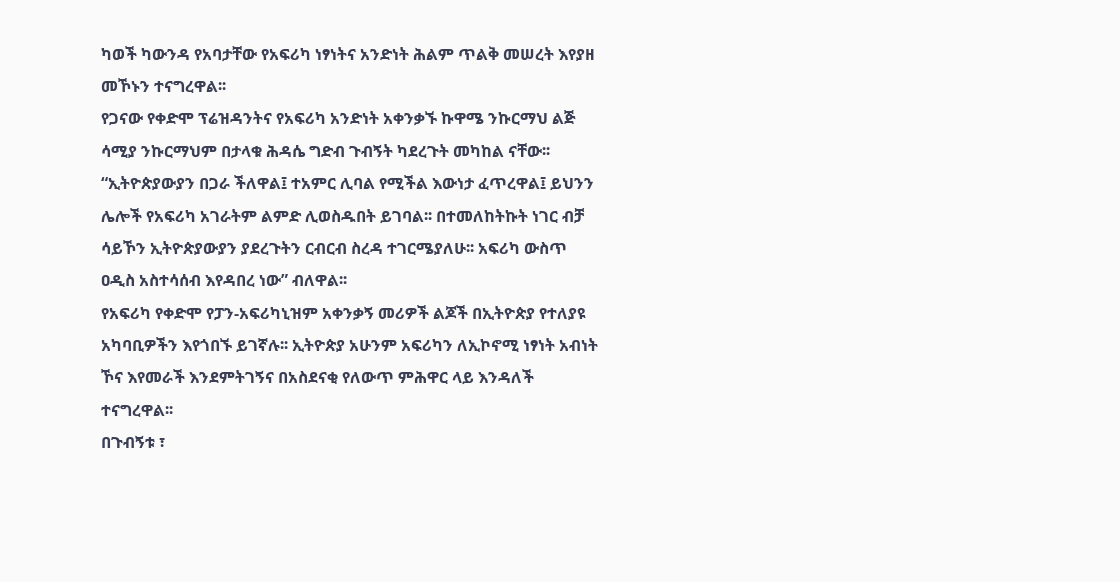ካወች ካውንዳ የአባታቸው የአፍሪካ ነፃነትና አንድነት ሕልም ጥልቅ መሠረት እየያዘ መኾኑን ተናግረዋል፡፡
የጋናው የቀድሞ ፕሬዝዳንትና የአፍሪካ አንድነት አቀንቃኙ ኩዋሜ ንኩርማህ ልጅ ሳሚያ ንኩርማህም በታላቁ ሕዳሴ ግድብ ጉብኝት ካደረጉት መካከል ናቸው፡፡ “ኢትዮጵያውያን በጋራ ችለዋል፤ ተአምር ሊባል የሚችል እውነታ ፈጥረዋል፤ ይህንን ሌሎች የአፍሪካ አገራትም ልምድ ሊወስዱበት ይገባል፡፡ በተመለከትኩት ነገር ብቻ ሳይኾን ኢትዮጵያውያን ያደረጉትን ርብርብ ስረዳ ተገርሜያለሁ፡፡ አፍሪካ ውስጥ ዐዲስ አስተሳሰብ እየዳበረ ነው” ብለዋል፡፡
የአፍሪካ የቀድሞ የፓን-አፍሪካኒዝም አቀንቃኝ መሪዎች ልጆች በኢትዮጵያ የተለያዩ አካባቢዎችን እየጎበኙ ይገኛሉ፡፡ ኢትዮጵያ አሁንም አፍሪካን ለኢኮኖሚ ነፃነት አብነት ኾና እየመራች እንደምትገኝና በአስደናቂ የለውጥ ምሕዋር ላይ እንዳለች ተናግረዋል፡፡
በጉብኝቱ ፣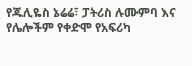የጁሊዬስ ኔሬሬ፣ ፓትሪስ ሉሙምባ እና የሌሎችም የቀድሞ የአፍሪካ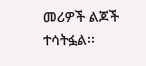መሪዎች ልጆች ተሳትፏል፡፡